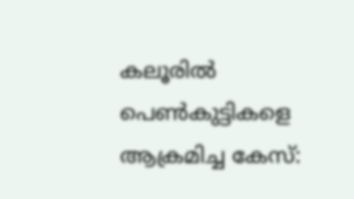കലൂരിൽ പെൺകുട്ടികളെ ആക്രമിച്ച കേസ്: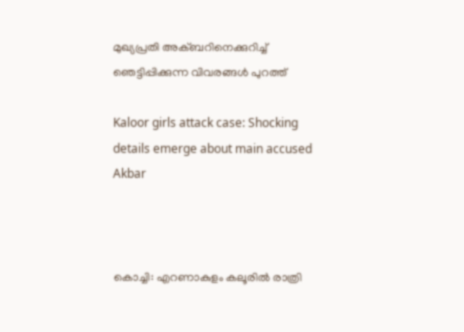മുഖ്യപ്രതി അക്ബറിനെക്കുറിച്ച് ഞെട്ടിപ്പിക്കുന്ന വിവരങ്ങൾ പുറത്ത്

Kaloor girls attack case: Shocking details emerge about main accused Akbar



കൊച്ചി: എറണാകുളം കലൂരിൽ രാത്രി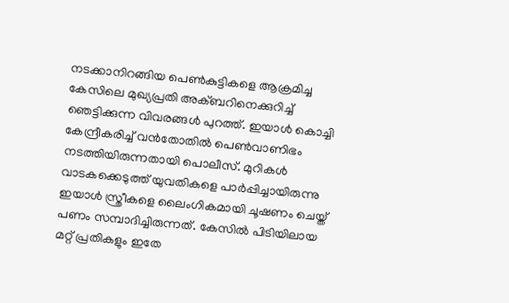നടക്കാനിറങ്ങിയ പെൺകുട്ടികളെ ആക്രമിച്ച കേസിലെ മുഖ്യപ്രതി അക്ബറിനെക്കുറിച്ച് ഞെട്ടിക്കുന്ന വിവരങ്ങൾ പുറത്ത്. ഇയാൾ കൊച്ചി കേന്ദ്രീകരിച്ച് വൻതോതിൽ പെൺവാണിഭം നടത്തിയിരുന്നതായി പൊലീസ്. മുറികൾ വാടകക്കെടുത്ത് യുവതികളെ പാർപ്പിച്ചായിരുന്നു ഇയാൾ സ്ത്രീകളെ ലൈംഗികമായി ചൂഷണം ചെയ്ത് പണം സമ്പാദിച്ചിരുന്നത്. കേസിൽ പിടിയിലായ മറ്റ് പ്രതികളും ഇതേ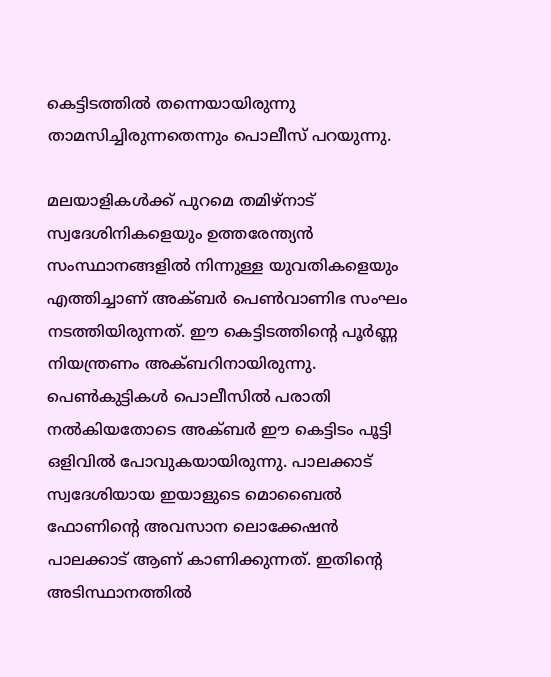കെട്ടിടത്തിൽ തന്നെയായിരുന്നു താമസിച്ചിരുന്നതെന്നും പൊലീസ് പറയുന്നു.

മലയാളികൾക്ക് പുറമെ തമിഴ്‌നാട് സ്വദേശിനികളെയും ഉത്തരേന്ത്യൻ സംസ്ഥാനങ്ങളിൽ നിന്നുള്ള യുവതികളെയും എത്തിച്ചാണ് അക്ബർ പെൺവാണിഭ സംഘം നടത്തിയിരുന്നത്. ഈ കെട്ടിടത്തിന്റെ പൂർണ്ണ നിയന്ത്രണം അക്ബറിനായിരുന്നു. പെൺകുട്ടികൾ പൊലീസിൽ പരാതി നൽകിയതോടെ അക്ബർ ഈ കെട്ടിടം പൂട്ടി ഒളിവിൽ പോവുകയായിരുന്നു. പാലക്കാട് സ്വദേശിയായ ഇയാളുടെ മൊബൈൽ ഫോണിന്റെ അവസാന ലൊക്കേഷൻ പാലക്കാട് ആണ് കാണിക്കുന്നത്. ഇതിന്റെ അടിസ്ഥാനത്തിൽ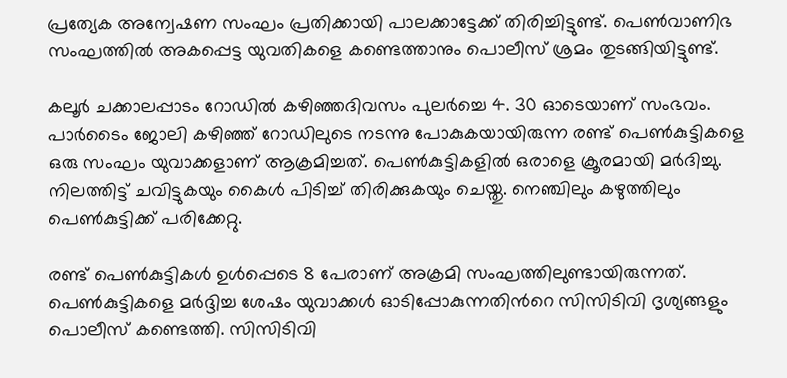പ്രത്യേക അന്വേഷണ സംഘം പ്രതിക്കായി പാലക്കാട്ടേക്ക് തിരിച്ചിട്ടുണ്ട്. പെൺവാണിഭ സംഘത്തിൽ അകപ്പെട്ട യുവതികളെ കണ്ടെത്താനും പൊലീസ് ശ്രമം തുടങ്ങിയിട്ടുണ്ട്.

കലൂർ ചക്കാലപ്പാടം റോഡിൽ കഴിഞ്ഞദിവസം പുലർച്ചെ 4. 30 ഓടെയാണ് സംഭവം. പാർടൈം ജോലി കഴിഞ്ഞ് റോഡിലുടെ നടന്നു പോകുകയായിരുന്ന രണ്ട് പെൺകുട്ടികളെ ഒരു സംഘം യുവാക്കളാണ് ആക്രമിച്ചത്. പെൺകുട്ടികളിൽ ഒരാളെ ക്രൂരമായി മർദിച്ചു. നിലത്തിട്ട് ചവിട്ടുകയും കൈൾ പിടിച്ച് തിരിക്കുകയും ചെയ്തു. നെഞ്ചിലും കഴുത്തിലും പെൺകുട്ടിക്ക് പരിക്കേറ്റു.

രണ്ട് പെൺകുട്ടികൾ ഉൾപ്പെടെ 8 പേരാണ് അക്രമി സംഘത്തിലുണ്ടായിരുന്നത്. പെൺകുട്ടികളെ മർദ്ദിച്ച ശേഷം യുവാക്കൾ ഓടിപ്പോകുന്നതിന്‍റെ സിസിടിവി ദൃശ്യങ്ങളും പൊലീസ് കണ്ടെത്തി. സിസിടിവി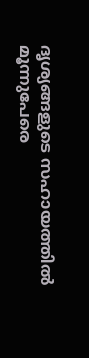ദൃശ്യങ്ങളുടെ സഹായത്തിൽ മൂന്നുപേരെ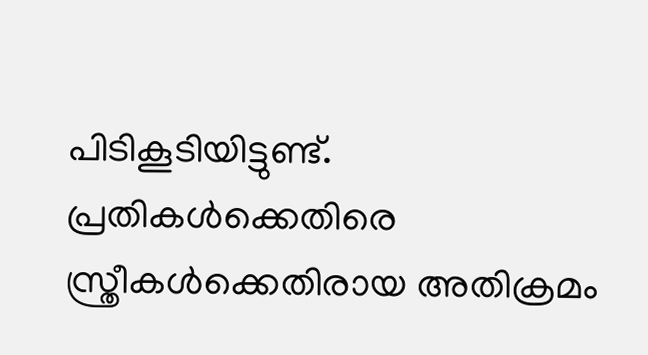പിടികൂടിയിട്ടുണ്ട്. പ്രതികൾക്കെതിരെ സ്ത്രീകൾക്കെതിരായ അതിക്രമം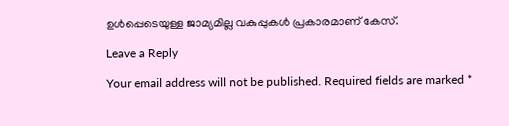ഉൾപ്പെടെയുള്ള ജാമ്യമില്ല വകുപ്പുകൾ പ്രകാരമാണ് കേസ്.

Leave a Reply

Your email address will not be published. Required fields are marked *